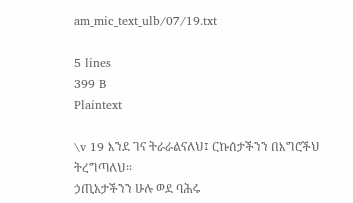am_mic_text_ulb/07/19.txt

5 lines
399 B
Plaintext

\v 19 እንደ ገና ትራራልናለህ፤ ርኩሰታችንን በእግሮችህ ትረግጣለህ፡፡
ኃጢአታችንን ሁሉ ወደ ባሕሩ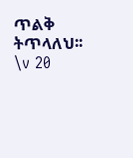ጥልቅ ትጥላለህ፡፡
\v 20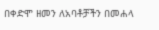በቀድሞ ዘመን ለአባቶቻችን በመሐላ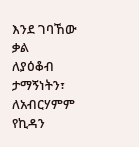እንደ ገባኸው ቃል
ለያዕቆብ ታማኝነትን፣
ለአብርሃምም የኪዳን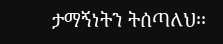ታማኝነትን ትሰጣለህ፡፡